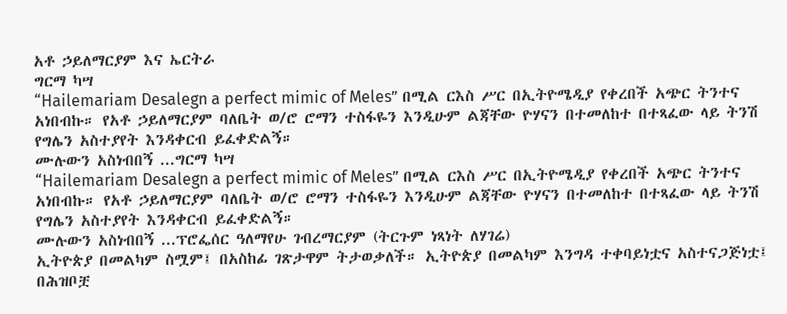አቶ ኃይለማርያም እና ኤርትራ
ግርማ ካሣ
“Hailemariam Desalegn a perfect mimic of Meles” በሚል ርእስ ሥር በኢትዮሜዲያ የቀረበች አጭር ትንተና አነበብኩ። የአቶ ኃይለማርያም ባለቤት ወ/ሮ ሮማን ተስፋዬን እንዲሁም ልጃቸው ዮሃናን በተመለከተ በተጻፈው ላይ ትንሽ የግሌን አስተያየት እንዳቀርብ ይፈቀድልኝ።
ሙሉውን አስነብበኝ ...ግርማ ካሣ
“Hailemariam Desalegn a perfect mimic of Meles” በሚል ርእስ ሥር በኢትዮሜዲያ የቀረበች አጭር ትንተና አነበብኩ። የአቶ ኃይለማርያም ባለቤት ወ/ሮ ሮማን ተስፋዬን እንዲሁም ልጃቸው ዮሃናን በተመለከተ በተጻፈው ላይ ትንሽ የግሌን አስተያየት እንዳቀርብ ይፈቀድልኝ።
ሙሉውን አስነብበኝ ...ፕሮፌሰር ዓለማየሁ ገብረማርያም (ትርጉም ነጻነት ለሃገሬ)
ኢትዮጵያ በመልካም ስሟም፤ በአስከፊ ገጽታዋም ትታወቃለች። ኢትዮጵያ በመልካም እንግዳ ተቀባይነቷና አስተናጋጅነቷ፤ በሕዝቦቿ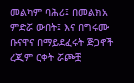መልካም ባሕሪ፤ በመልክአ ምድሯ ውበት፤ እና በግሩሙ ቡናዋና በማይደፈሩት ጅጋኖች ረጂም ርቀት ሯጮቿ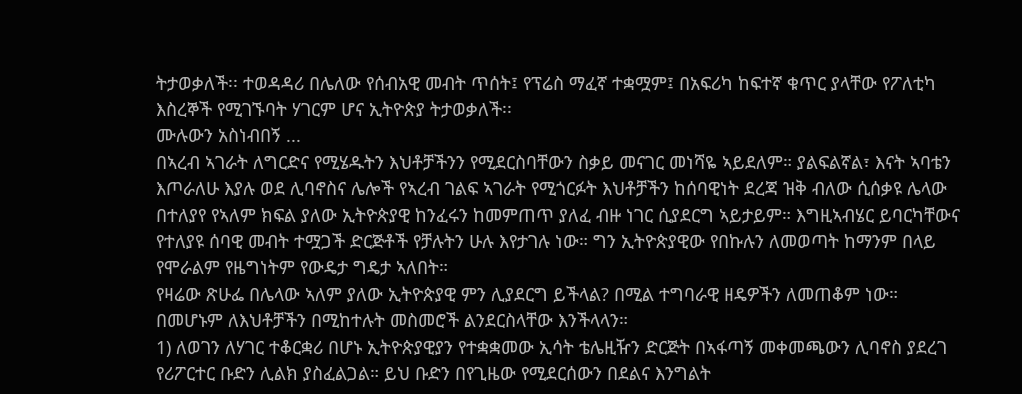ትታወቃለች፡፡ ተወዳዳሪ በሌለው የሰብአዊ መብት ጥሰት፤ የፕሬስ ማፈኛ ተቋሟም፤ በአፍሪካ ከፍተኛ ቁጥር ያላቸው የፖለቲካ እስረኞች የሚገኙባት ሃገርም ሆና ኢትዮጵያ ትታወቃለች፡፡
ሙሉውን አስነብበኝ ...
በኣረብ ኣገራት ለግርድና የሚሄዱትን እህቶቻችንን የሚደርስባቸውን ስቃይ መናገር መነሻዬ ኣይደለም። ያልፍልኛል፣ እናት ኣባቴን እጦራለሁ እያሉ ወደ ሊባኖስና ሌሎች የኣረብ ገልፍ ኣገራት የሚጎርፉት እህቶቻችን ከሰባዊነት ደረጃ ዝቅ ብለው ሲሰቃዩ ሌላው በተለያየ የኣለም ክፍል ያለው ኢትዮጵያዊ ከንፈሩን ከመምጠጥ ያለፈ ብዙ ነገር ሲያደርግ ኣይታይም። እግዚኣብሄር ይባርካቸውና የተለያዩ ሰባዊ መብት ተሟጋች ድርጅቶች የቻሉትን ሁሉ እየታገሉ ነው። ግን ኢትዮጵያዊው የበኩሉን ለመወጣት ከማንም በላይ የሞራልም የዜግነትም የውዴታ ግዴታ ኣለበት።
የዛሬው ጽሁፌ በሌላው ኣለም ያለው ኢትዮጵያዊ ምን ሊያደርግ ይችላል? በሚል ተግባራዊ ዘዴዎችን ለመጠቆም ነው።
በመሆኑም ለእህቶቻችን በሚከተሉት መስመሮች ልንደርስላቸው እንችላላን።
1) ለወገን ለሃገር ተቆርቋሪ በሆኑ ኢትዮጵያዊያን የተቋቋመው ኢሳት ቴሌዚዥን ድርጅት በኣፋጣኝ መቀመጫውን ሊባኖስ ያደረገ የሪፖርተር ቡድን ሊልክ ያስፈልጋል። ይህ ቡድን በየጊዜው የሚደርሰውን በደልና እንግልት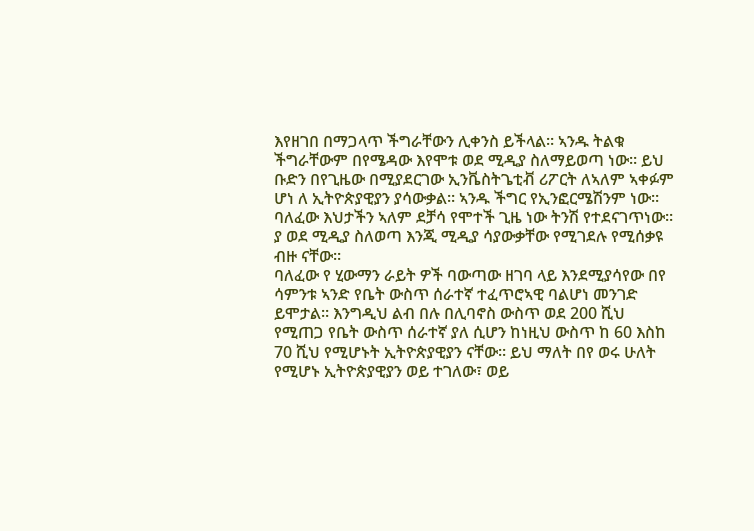እየዘገበ በማጋላጥ ችግራቸውን ሊቀንስ ይችላል። ኣንዱ ትልቁ ችግራቸውም በየሜዳው እየሞቱ ወደ ሚዲያ ስለማይወጣ ነው። ይህ ቡድን በየጊዜው በሚያደርገው ኢንቬስትጌቲቭ ሪፖርት ለኣለም ኣቀፉም ሆነ ለ ኢትዮጵያዊያን ያሳውቃል። ኣንዱ ችግር የኢንፎርሜሽንም ነው። ባለፈው እህታችን ኣለም ደቻሳ የሞተች ጊዜ ነው ትንሽ የተደናገጥነው። ያ ወደ ሚዲያ ስለወጣ እንጂ ሚዲያ ሳያውቃቸው የሚገደሉ የሚሰቃዩ ብዙ ናቸው።
ባለፈው የ ሂውማን ራይት ዎች ባውጣው ዘገባ ላይ እንደሚያሳየው በየ ሳምንቱ ኣንድ የቤት ውስጥ ሰራተኛ ተፈጥሮኣዊ ባልሆነ መንገድ ይሞታል። እንግዲህ ልብ በሉ በሊባኖስ ውስጥ ወደ 200 ሺህ የሚጠጋ የቤት ውስጥ ሰራተኛ ያለ ሲሆን ከነዚህ ውስጥ ከ 60 እስከ 70 ሺህ የሚሆኑት ኢትዮጵያዊያን ናቸው። ይህ ማለት በየ ወሩ ሁለት የሚሆኑ ኢትዮጵያዊያን ወይ ተገለው፣ ወይ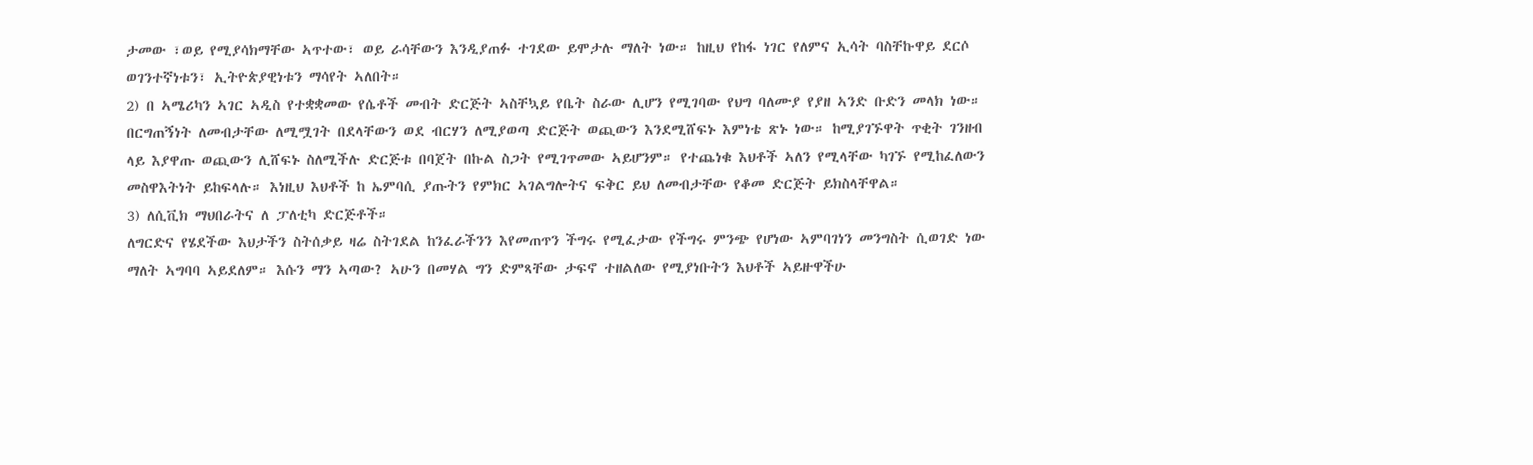ታመው ፣ወይ የሚያሳክማቸው ኣጥተው፣ ወይ ራሳቸውን እንዲያጠፉ ተገደው ይሞታሉ ማለት ነው። ከዚህ የከፋ ነገር የለምና ኢሳት ባስቸኩዋይ ደርሶ ወገንተኛነቱን፣ ኢትዮጵያዊነቱን ማሳየት ኣለበት።
2) በ ኣሜሪካን ኣገር ኣዲስ የተቋቋመው የሴቶች መብት ድርጅት ኣስቸኳይ የቤት ስራው ሊሆን የሚገባው የህግ ባለሙያ የያዘ ኣንድ ቡድን መላክ ነው። በርግጠኝነት ለመብታቸው ለሚሟገት በደላቸውን ወደ ብርሃን ለሚያወጣ ድርጅት ወጪውን እንደሚሸፍኑ እምነቴ ጽኑ ነው። ከሚያገኙዋት ጥቂት ገንዘብ ላይ እያዋጡ ወጪውን ሊሸፍኑ ስለሚችሉ ድርጅቱ በባጀት በኩል ስጋት የሚገጥመው ኣይሆንም። የተጨነቁ እህቶች ኣለን የሚላቸው ካገኙ የሚከፈለውን መስዋእትነት ይከፍላሉ። እነዚህ እህቶች ከ ኤምባሲ ያጡትን የምክር ኣገልግሎትና ፍቅር ይህ ለመብታቸው የቆመ ድርጅት ይክስላቸዋል።
3) ለሲቪክ ማህበራትና ለ ፓለቲካ ድርጅቶች።
ለግርድና የሄደችው እህታችን ስትሰቃይ ዛሬ ስትገደል ከንፈራችንን እየመጠጥን ችግሩ የሚፈታው የችግሩ ምንጭ የሆነው ኣምባገነን መንግስት ሲወገድ ነው ማለት ኣግባባ ኣይደለም። እሱን ማን ኣጣው? ኣሁን በመሃል ግን ድምጻቸው ታፍኖ ተዘልለው የሚያነቡትን እህቶች ኣይዙዋችሁ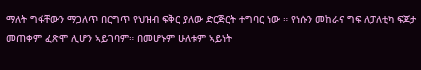ማለት ግፋቸውን ማጋለጥ በርግጥ የህዝብ ፍቅር ያለው ድርጅርት ተግባር ነው ። የነሱን መከራና ግፍ ለፓለቲካ ፍጆታ መጠቀም ፈጽሞ ሊሆን ኣይገባም። በመሆኑም ሁለቱም ኣይነት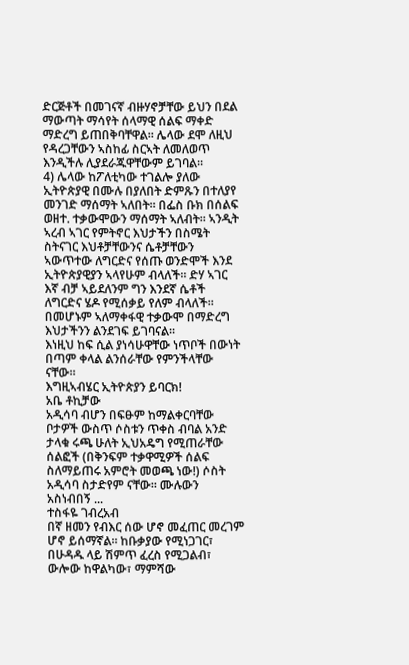ድርጅቶች በመገናኛ ብዙሃኖቻቸው ይህን በደል ማውጣት ማሳየት ሰላማዊ ሰልፍ ማቀድ ማድረግ ይጠበቅባቸዋል። ሌላው ደሞ ለዚህ የዳረጋቸውን ኣስከፊ ስርኣት ለመለወጥ እንዲችሉ ሊያደራጁዋቸውም ይገባል።
4) ሌላው ከፖለቲካው ተገልሎ ያለው ኢትዮጵያዊ በሙሉ በያለበት ድምጹን በተለያየ መንገድ ማሰማት ኣለበት። በፌስ ቡክ በሰልፍ ወዘተ. ተቃውሞውን ማሰማት ኣለብት። ኣንዲት ኣረብ ኣገር የምትኖር እህታችን በስሜት ስትናገር እህቶቻቸውንና ሴቶቻቸውን ኣውጥተው ለግርድና የሰጡ ወንድሞች እንደ ኢትዮጵያዊያን ኣላየሁም ብላለች። ድሃ ኣገር እኛ ብቻ ኣይደለንም ግን እንደኛ ሴቶች ለግርድና ሄዶ የሚሰቃይ የለም ብላለች። በመሆኑም ኣለማቀፋዊ ተቃውሞ በማድረግ እህታችንን ልንደገፍ ይገባናል።
እነዚህ ከፍ ሲል ያነሳሁዋቸው ነጥቦች በውነት በጣም ቀላል ልንሰራቸው የምንችላቸው ናቸው።
እግዚኣብሄር ኢትዮጵያን ይባርክ!
አቤ ቶኪቻው
አዲሳባ ብሆን በፍፁም ከማልቀርባቸው ቦታዎች ውስጥ ሶስቱን ጥቀስ ብባል አንድ ታላቁ ሩጫ ሁለት ኢህአዴግ የሚጠራቸው ሰልፎች (በቅንፍም ተቃዋሚዎች ሰልፍ ስለማይጠሩ አምሮት መወጫ ነው!) ሶስት አዲሳባ ስታድየም ናቸው። ሙሉውን አስነብበኝ ...
ተስፋዬ ገብረአብ
በኛ ዘመን የብእር ሰው ሆኖ መፈጠር መረገም ሆኖ ይሰማኛል። ከቡቃያው የሚነጋገር፣ በሁዳዱ ላይ ሽምጥ ፈረስ የሚጋልብ፣ ውሎው ከዋልካው፣ ማምሻው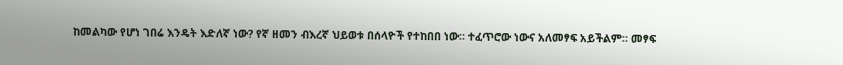ከመልካው የሆነ ገበሬ እንዴት እድለኛ ነው? የኛ ዘመን ብእረኛ ህይወቱ በሰላዮች የተከበበ ነው። ተፈጥሮው ነውና አለመፃፍ አይችልም። መፃፍ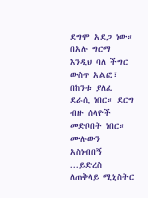ደግሞ አደጋ ነው። በአሉ ግርማ እንዲህ ባለ ችግር ውስጥ አልፎ፣ በከንቱ ያለፈ ደራሲ ነበር። ደርግ ብዙ ሰላዮች መድቦበት ነበር።
ሙሉውን አስነብበኝ ...ይድረስ ለጠቅላይ ሚኒስትር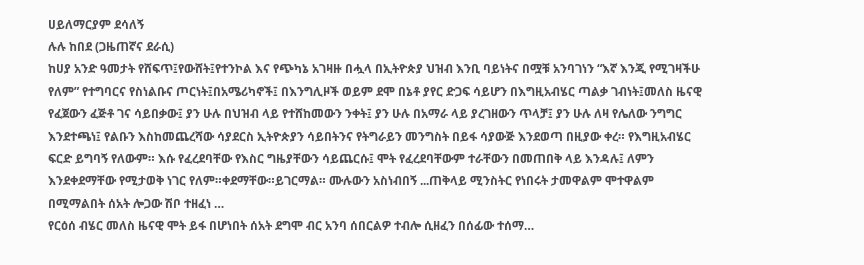ሀይለማርያም ደሳለኝ
ሉሉ ከበደ (ጋዜጠኛና ደራሲ)
ከሀያ አንድ ዓመታት የሸፍጥ፤የውሸት፤የተንኮል እና የጭካኔ አገዛዙ በሗላ በኢትዮጵያ ህዝብ እንቢ ባይነትና በሟቹ አንባገነን “እኛ እንጂ የሚገዛችሁ የለም” የተግባርና የስነልቡና ጦርነት፤በአሜሪካኖች፤ በእንግሊዞች ወይም ደሞ በኔቶ ያየር ድጋፍ ሳይሆን በእግዚአብሄር ጣልቃ ገብነት፤መለስ ዜናዊ የፈጀውን ፈጅቶ ገና ሳይበቃው፤ ያን ሁሉ በህዝብ ላይ የተሸከመውን ንቀት፤ ያን ሁሉ በአማራ ላይ ያረገዘውን ጥላቻ፤ ያን ሁሉ ለዛ የሌለው ንግግር እንደተጫነ፤ የልቡን እስከመጨረሻው ሳያደርስ ኢትዮጵያን ሳይበትንና የትግራይን መንግስት በይፋ ሳያውጅ እንደወጣ በዚያው ቀረ። የእግዚአብሄር ፍርድ ይግባኝ የለውም። እሱ የፈረደባቸው የእስር ግዜያቸውን ሳይጨርሱ፤ ሞት የፈረደባቸውም ተራቸውን በመጠበቅ ላይ እንዳሉ፤ ለምን እንደቀደማቸው የሚታወቅ ነገር የለም።ቀደማቸው።ይገርማል። ሙሉውን አስነብበኝ ...ጠቅላይ ሚንስትር የነበሩት ታመዋልም ሞተዋልም በሚማልበት ሰአት ሎጋው ሽቦ ተዘፈነ …
የርዕሰ ብሄር መለስ ዜናዊ ሞት ይፋ በሆነበት ሰአት ደግሞ ብር አንባ ሰበርልዎ ተብሎ ሲዘፈን በሰፊው ተሰማ…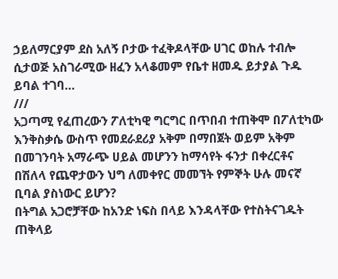ኃይለማርያም ደስ አለኝ ቦታው ተፈቅዶላቸው ሀገር ወከሉ ተብሎ ሲታወጅ አስገራሚው ዘፈን አላቆመም የቤተ ዘመዱ ይታያል ጉዱ ይባል ተገባ…
///
አጋጣሚ የፈጠረውን ፖለቲካዊ ግርግር በጥበብ ተጠቅሞ በፖለቲካው እንቅስቃሴ ውስጥ የመደራደሪያ አቅም በማበጀት ወይም አቅም በመገንባት አማራጭ ሀይል መሆንን ከማሳየት ፋንታ በቀረርቶና በሽለላ የጨዋታውን ህግ ለመቀየር መመኘት የምኞት ሁሉ መናኛ ቢባል ያስነውር ይሆን?
በትግል አጋሮቻቸው ከአንድ ነፍስ በላይ እንዳላቸው የተስትናገዱት ጠቅላይ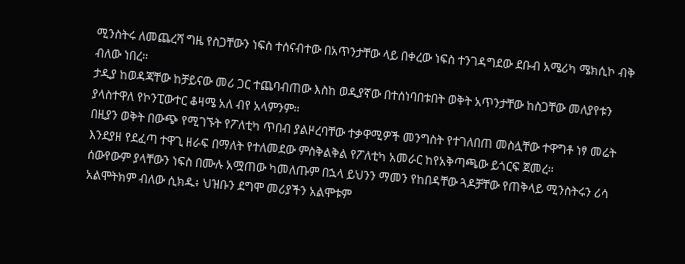ሚንስትሩ ለመጨረሻ ግዜ የስጋቸውን ነፍስ ተሰናብተው በአጥንታቸው ላይ በቀረው ነፍስ ተንገዳግደው ደቡብ አሜሪካ ሜክሲኮ ብቅ ብለው ነበረ።
ታዲያ ከወዳጃቸው ከቻይናው መሪ ጋር ተጨባብጠው እስከ ወዲያኛው በተሰነባበቱበት ወቅት አጥንታቸው ከስጋቸው መለያየቱን ያላስተዋለ የኮንፒውተር ቆዛሜ አለ ብየ አላምንም።
በዚያን ወቅት በውጭ የሚገኙት የፖለቲካ ጥበብ ያልዞረባቸው ተቃዋሚዎች መንግስት የተገለበጠ መስሏቸው ተዋግቶ ነፃ መሬት እንደያዘ የደፈጣ ተዋጊ ዘራፍ በማለት የተለመደው ምስቅልቅል የፖለቲካ አመራር ከየአቅጣጫው ይጎርፍ ጀመረ።
ሰውየውም ያላቸውን ነፍስ በሙሉ አሟጠው ካመለጡም በኋላ ይህንን ማመን የከበዳቸው ጓዶቻቸው የጠቅላይ ሚንስትሩን ሪሳ አልሞትክም ብለው ሲክዱ፥ ህዝቡን ደግሞ መሪያችን አልሞቱም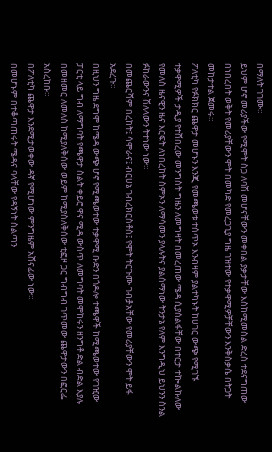በማለት ገገሙ።
ይህም ሆኖ መሪያችው የሚሞት ስጋ ለባሽ መሆናቸውን መቀበል ያቃታቸው እስከሚመስል ድረስ ተደናግጠው በነበረበት ወቅት የመሪያቸውን ሞት በመካድ የመረጋጊያ ግዜ ገዝተው የተቃዋሚዎቻቸውን እንቅስቃሴ በትጋት መከታተል ጀመሩ።
ፖለቲካ የፉክክር ጨዋታ መሆኑን እንጂ የመጫወቱ ተሰጥኦ እንብዛም ያልተካኑት ከሀገር ውጭ የሚገኙ ተቃዋሚዎች ታዲያ የተሸበረው መንግስት ግዜን ለመግዛት በመረጠው ሜዳ ሲያሰልፋቸው በተርታ ተኰልኩለው የመለስ ዜናዊን ዜና እርፍት ለነበረከት ስምኦን ለማሳመን ያላሉትና ያልሰማነው ትንታኔ የለም እንግዲህ ይህንን ስንል ፉከራውንና ሽለላውን ትተነው ነው።
በመጨርሻም በረከት፤ ሳሞራና፤ ብርሀኔ ገብረክርስቶስ፤ የሞት ትርጉሙ ገብⶆአቸው የመሪያቸውን ሞት ይፋ አደረጉ።
በዚህን ግዜ ደግሞ ከሜዳ ውጭ ሆኖ የሚጫወተው ተቃዋሚ ቡድን በጎዶሎ ተጫዋች ከሚጫወተው የገዢው ፓርቲ ላይ ግብ ለማግባት የጫዋታ ስልት ቀይሮ ዋና ሚዳ ውስጥ ለመግባት መሞከሩን ዘንግቶ ድል ብድል እያሉ በመዘመር ለመለስ ከሚያለቅሰው ወይም ከሚያስለቅሰው ቲፎዞ ጋር ግብግብ ገጥመው ጨዋታውን በፎርፌ አስረከቡ።
በፖለቲካ ጨዋታ እንደሚታወቀው ዳኛ የሚሆነው ምንግዜም አሸናፊው ነው።
በመሆኑም በተቆጣጠሩት ሜዳና ባላቸው የዳኝነት ስልጣን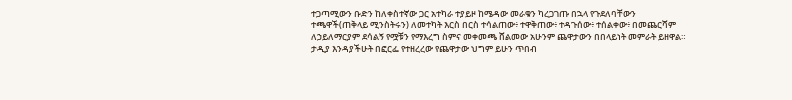ተጋጣሚውን ቡድን ከለቀስተኛው ጋር አተካራ ተያይዞ ከሜዳው መራቁን ካረጋገጡ በኋላ የጉደለባቸውን ተጫዋች(ጠቅላይ ሚንስትሩን) ለመተካት እርስ በርስ ተሳልጠው፥ ተዋቅጠው፥ ተዳጉሰው፥ ተሰልቀው፥ በመጨርሻም ለኃይለማርያም ደሳልኝ የሟቹን የማእረግ ስምና መቀመጫ ሸልመው አሁንም ጨዋታውን በበላይነት መምራት ይዘዋል።
ታዲያ እንዳያችሁት በፎርፌ የተዘረረው የጨዋታው ህግም ይሁን ጥበብ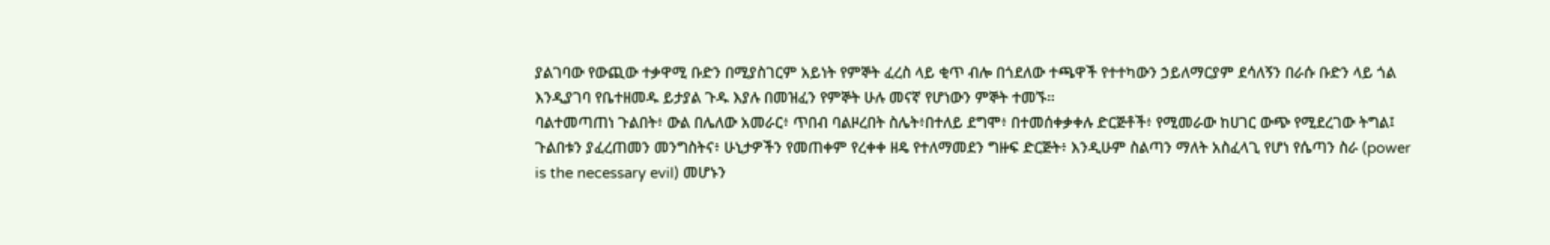ያልገባው የውጪው ተቃዋሚ ቡድን በሚያስገርም አይነት የምኞት ፈረስ ላይ ቂጥ ብሎ በጎደለው ተጫዋች የተተካውን ኃይለማርያም ደሳለኝን በራሱ ቡድን ላይ ጎል እንዲያገባ የቤተዘመዱ ይታያል ጉዱ እያሉ በመዝፈን የምኞት ሁሉ መናኛ የሆነውን ምኞት ተመኙ።
ባልተመጣጠነ ጉልበት፥ ውል በሌለው አመራር፥ ጥበብ ባልዞረበት ስሌት፥በተለይ ደግሞ፥ በተመሰቀቃቀሉ ድርጅቶች፥ የሚመራው ከሀገር ውጭ የሚደረገው ትግል፤ ጉልበቱን ያፈረጠመን መንግስትና፥ ሁኒታዎችን የመጠቀም የረቀቀ ዘዴ የተለማመደን ግዙፍ ድርጅት፥ እንዲሁም ስልጣን ማለት አስፈላጊ የሆነ የሴጣን ስራ (power is the necessary evil) መሆኑን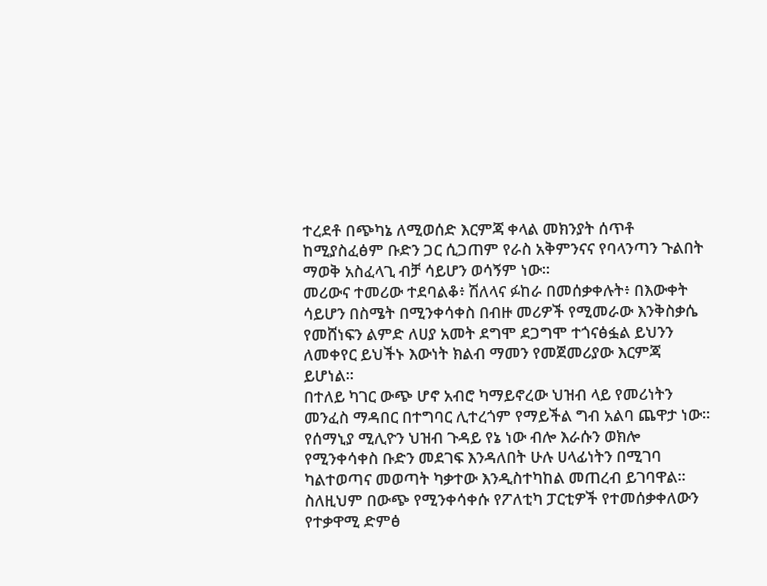ተረደቶ በጭካኔ ለሚወሰድ እርምጃ ቀላል መክንያት ሰጥቶ ከሚያስፈፅም ቡድን ጋር ሲጋጠም የራስ አቅምንናና የባላንጣን ጉልበት ማወቅ አስፈላጊ ብቻ ሳይሆን ወሳኝም ነው።
መሪውና ተመሪው ተደባልቆ፥ ሽለላና ፉከራ በመሰቃቀሉት፥ በእውቀት ሳይሆን በስሜት በሚንቀሳቀስ በብዙ መሪዎች የሚመራው እንቅስቃሴ የመሸነፍን ልምድ ለሀያ አመት ደግሞ ደጋግሞ ተጎናፅፏል ይህንን ለመቀየር ይህችኑ እውነት ክልብ ማመን የመጀመሪያው እርምጃ ይሆነል።
በተለይ ካገር ውጭ ሆኖ አብሮ ካማይኖረው ህዝብ ላይ የመሪነትን መንፈስ ማዳበር በተግባር ሊተረጎም የማይችል ግብ አልባ ጨዋታ ነው።
የሰማኒያ ሚሊዮን ህዝብ ጉዳይ የኔ ነው ብሎ እራሱን ወክሎ የሚንቀሳቀስ ቡድን መደገፍ እንዳለበት ሁሉ ሀላፊነትን በሚገባ ካልተወጣና መወጣት ካቃተው እንዲስተካከል መጠረብ ይገባዋል።
ስለዚህም በውጭ የሚንቀሳቀሱ የፖለቲካ ፓርቲዎች የተመሰቃቀለውን የተቃዋሚ ድምፅ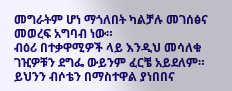መግራትም ሆነ ማጎለበት ካልቻሉ መገሰፅና መወረፍ አግባብ ነው።
ብዕሪ በተቃዋሚዎች ላይ እንዲህ መሳለቁ ገዢዎቹን ደግፌ ውይንም ፈርቼ አይደለም።
ይህንን ብሶቴን በማስተዋል ያነበበና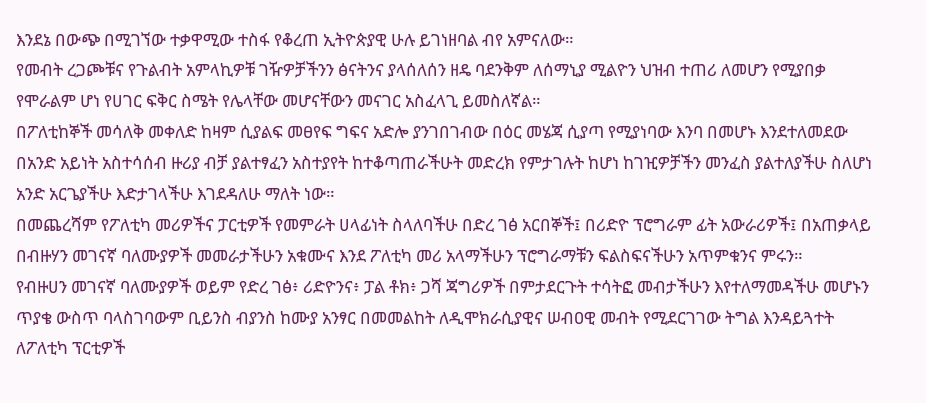እንደኔ በውጭ በሚገኘው ተቃዋሚው ተስፋ የቆረጠ ኢትዮጵያዊ ሁሉ ይገነዘባል ብየ አምናለው።
የመብት ረጋጮቹና የጉልብት አምላኪዎቹ ገዥዎቻችንን ፅናትንና ያላሰለሰን ዘዴ ባደንቅም ለሰማኒያ ሚልዮን ህዝብ ተጠሪ ለመሆን የሚያበቃ የሞራልም ሆነ የሀገር ፍቅር ስሜት የሌላቸው መሆናቸውን መናገር አስፈላጊ ይመስለኛል።
በፖለቲከኞች መሳለቅ መቀለድ ከዛም ሲያልፍ መፀየፍ ግፍና አድሎ ያንገበገብው በዕር መሄጃ ሲያጣ የሚያነባው እንባ በመሆኑ እንደተለመደው በአንድ አይነት አስተሳሰብ ዙሪያ ብቻ ያልተፃፈን አስተያየት ከተቆጣጠራችሁት መድረክ የምታገሉት ከሆነ ከገዢዎቻችን መንፈስ ያልተለያችሁ ስለሆነ አንድ አርጌያችሁ እድታገላችሁ እገደዳለሁ ማለት ነው።
በመጨረሻም የፖለቲካ መሪዎችና ፓርቲዎች የመምራት ሀላፊነት ስላለባችሁ በድረ ገፅ አርበኞች፤ በሪድዮ ፕሮግራም ፊት አውራሪዎች፤ በአጠቃላይ በብዙሃን መገናኛ ባለሙያዎች መመራታችሁን አቁሙና እንደ ፖለቲካ መሪ አላማችሁን ፕሮግራማቹን ፍልስፍናችሁን አጥምቁንና ምሩን።
የብዙሀን መገናኛ ባለሙያዎች ወይም የድረ ገፅ፥ ሪድዮንና፥ ፓል ቶክ፥ ጋሻ ጃግሪዎች በምታደርጉት ተሳትፎ መብታችሁን እየተለማመዳችሁ መሆኑን ጥያቄ ውስጥ ባላስገባውም ቢይንስ ብያንስ ከሙያ አንፃር በመመልከት ለዲሞክራሲያዊና ሠብዐዊ መብት የሚደርገገው ትግል እንዳይጓተት ለፖለቲካ ፕርቲዎች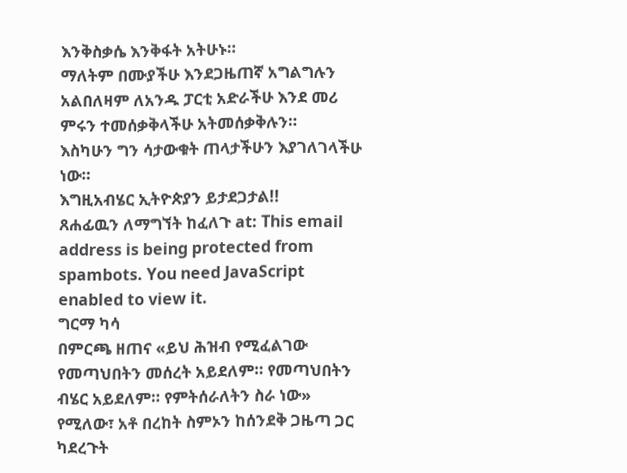እንቅስቃሴ እንቅፋት አትሁኑ።
ማለትም በሙያችሁ እንደጋዜጠኛ አግልግሉን አልበለዛም ለአንዱ ፓርቲ አድራችሁ እንደ መሪ ምሩን ተመሰቃቅላችሁ አትመሰቃቅሉን።
እስካሁን ግን ሳታውቁት ጠላታችሁን እያገለገላችሁ ነው።
እግዚአብሄር ኢትዮጵያን ይታደጋታል!!
ጸሐፊዉን ለማግኘት ከፈለጉ at: This email address is being protected from spambots. You need JavaScript enabled to view it.
ግርማ ካሳ
በምርጫ ዘጠና «ይህ ሕዝብ የሚፈልገው የመጣህበትን መሰረት አይደለም። የመጣህበትን ብሄር አይደለም። የምትሰራለትን ስራ ነው» የሚለው፣ አቶ በረከት ስምኦን ከሰንደቅ ጋዜጣ ጋር ካደረጉት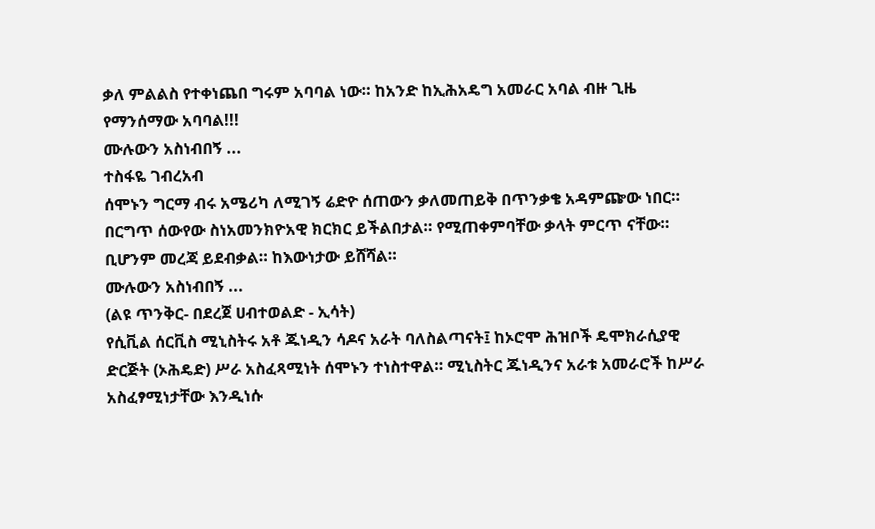ቃለ ምልልስ የተቀነጨበ ግሩም አባባል ነው። ከአንድ ከኢሕአዴግ አመራር አባል ብዙ ጊዜ የማንሰማው አባባል!!!
ሙሉውን አስነብበኝ ...
ተስፋዬ ገብረአብ
ሰሞኑን ግርማ ብሩ አሜሪካ ለሚገኝ ሬድዮ ሰጠውን ቃለመጠይቅ በጥንቃቄ አዳምጬው ነበር። በርግጥ ሰውየው ስነአመንክዮአዊ ክርክር ይችልበታል። የሚጠቀምባቸው ቃላት ምርጥ ናቸው። ቢሆንም መረጃ ይደብቃል። ከእውነታው ይሸሻል።
ሙሉውን አስነብበኝ ...
(ልዩ ጥንቅር- በደረጀ ሀብተወልድ - ኢሳት)
የሲቪል ሰርቪስ ሚኒስትሩ አቶ ጁነዲን ሳዶና አራት ባለስልጣናት፤ ከኦሮሞ ሕዝቦች ዴሞክራሲያዊ ድርጅት (ኦሕዴድ) ሥራ አስፈጻሚነት ሰሞኑን ተነስተዋል። ሚኒስትር ጁነዲንና አራቱ አመራሮች ከሥራ አስፈፃሚነታቸው እንዲነሱ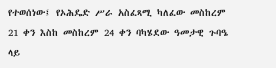የተወሰነው፤ የኦሕዴድ ሥራ አስፈጻሚ ካለፈው መስከረም 21 ቀን እስከ መስከረም 24 ቀን ባካሄደው ዓመታዊ ጉባዔ ላይ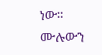ነው።
ሙሉውን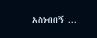አስነብበኝ ...